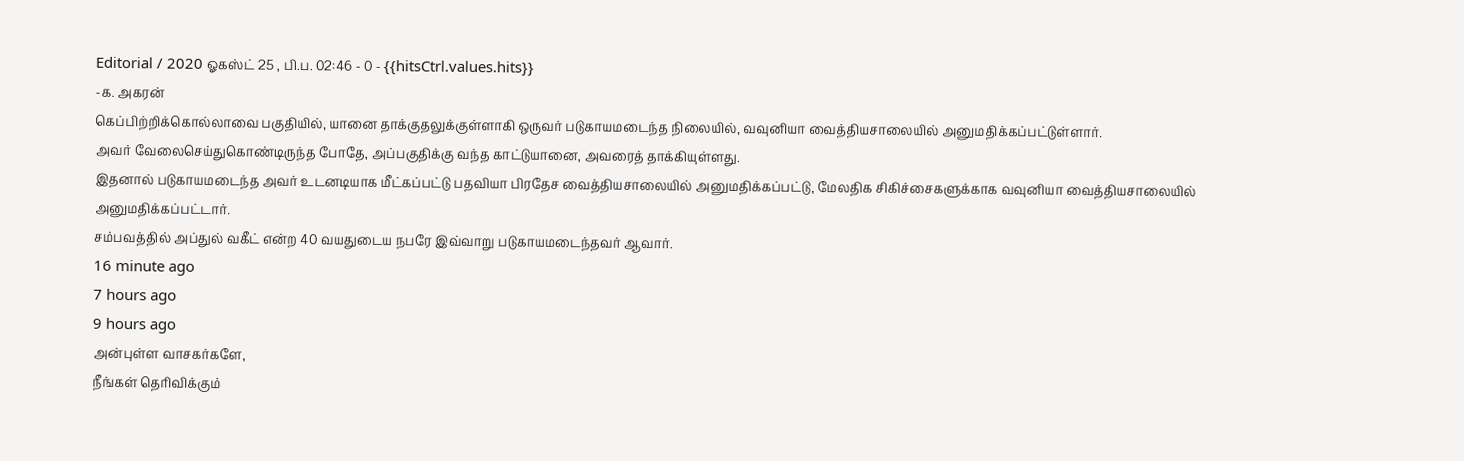Editorial / 2020 ஓகஸ்ட் 25 , பி.ப. 02:46 - 0 - {{hitsCtrl.values.hits}}
-க. அகரன்
கெப்பிற்றிக்கொல்லாவை பகுதியில், யானை தாக்குதலுக்குள்ளாகி ஒருவர் படுகாயமடைந்த நிலையில், வவுனியா வைத்தியசாலையில் அனுமதிக்கப்பட்டுள்ளார்.
அவர் வேலைசெய்துகொண்டிருந்த போதே, அப்பகுதிக்கு வந்த காட்டுயானை, அவரைத் தாக்கியுள்ளது.
இதனால் படுகாயமடைந்த அவர் உடனடியாக மீட்கப்பட்டு பதவியா பிரதேச வைத்தியசாலையில் அனுமதிக்கப்பட்டு, மேலதிக சிகிச்சைகளுக்காக வவுனியா வைத்தியசாலையில் அனுமதிக்கப்பட்டார்.
சம்பவத்தில் அப்துல் வகீட் என்ற 40 வயதுடைய நபரே இவ்வாறு படுகாயமடைந்தவர் ஆவார்.
16 minute ago
7 hours ago
9 hours ago
அன்புள்ள வாசகர்களே,
நீங்கள் தெரிவிக்கும்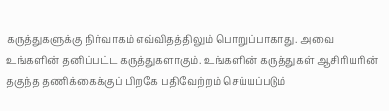கருத்துகளுக்கு நிர்வாகம் எவ்விதத்திலும் பொறுப்பாகாது. அவை உங்களின் தனிப்பட்ட கருத்துகளாகும். உங்களின் கருத்துகள் ஆசிரியரின் தகுந்த தணிக்கைக்குப் பிறகே பதிவேற்றம் செய்யப்படும்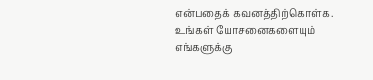என்பதைக் கவனத்திற்கொள்க. உங்கள் யோசனைகளையும் எங்களுக்கு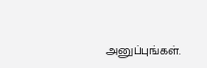அனுப்புங்கள்.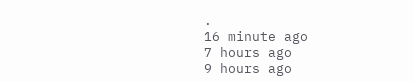.
16 minute ago
7 hours ago
9 hours ago